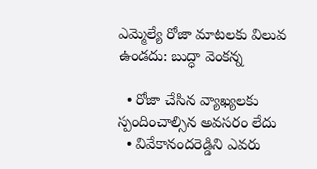ఎమ్మెల్యే రోజా మాటలకు విలువ ఉండ‌దు: బుద్ధా వెంక‌న్న‌

  • రోజా చేసిన వ్యాఖ్య‌ల‌కు స్పందించాల్సిన అవ‌స‌రం లేదు
  • వివేకానంద‌రెడ్డిని ఎవరు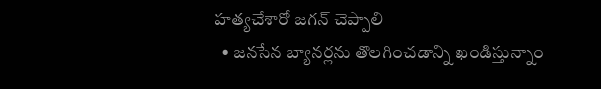హత్యచేశారో జ‌గ‌న్ చెప్పాలి
  • జనసేన బ్యానర్లను తొలగించడాన్ని ఖండిస్తున్నాం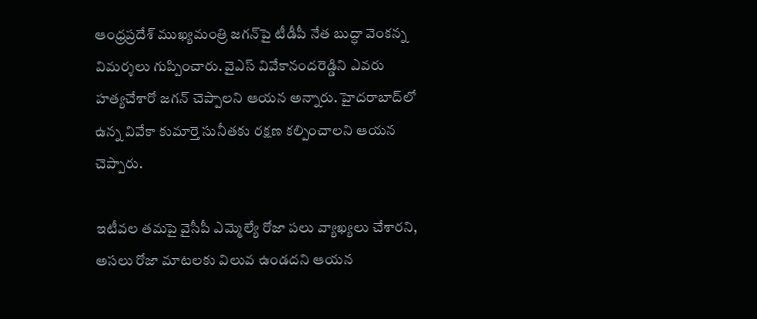ఆంధ్ర‌ప్ర‌దేశ్ ముఖ్య‌మంత్రి జ‌గ‌న్‌పై టీడీపీ నేత బుద్ధా వెంక‌న్న విమ‌ర్శ‌లు గుప్పించారు. వైఎస్ వివేకానంద‌రెడ్డిని ఎవరు హత్యచేశారో జ‌గ‌న్ చెప్పాలని ఆయ‌న అన్నారు. హైదరాబాద్‌లో ఉన్న వివేకా కుమార్తె సునీతకు రక్షణ కల్పించాలని ఆయ‌న చెప్పారు.

ఇటీవ‌ల త‌మ‌పై వైసీపీ ఎమ్మెల్యే రోజా ప‌లు వ్యాఖ్య‌లు చేశార‌ని, అస‌లు రోజా మాటలకు విలువ ఉండదని ఆయ‌న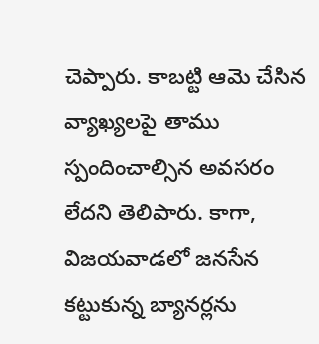చెప్పారు. కాబ‌ట్టి ఆమె చేసిన వ్యాఖ్యలపై తాము స్పందించాల్సిన అవసరం లేదని తెలిపారు. కాగా, విజ‌య‌వాడ‌లో జనసేన క‌ట్టుకున్న‌ బ్యానర్లను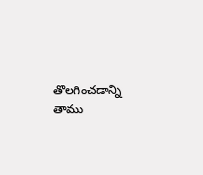తొలగించడాన్ని తాము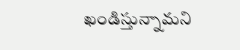ఖండిస్తున్నామని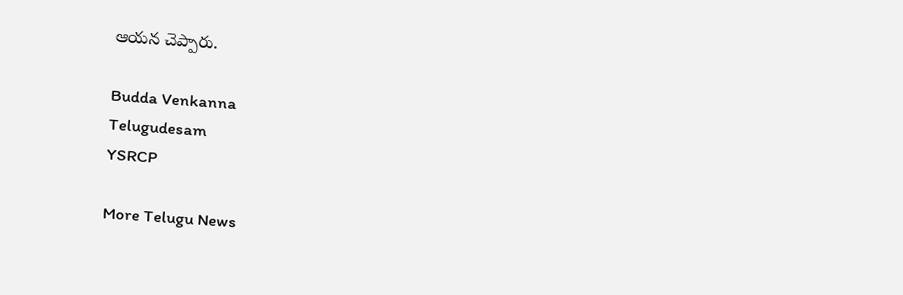ఆయ‌న చెప్పారు.

Budda Venkanna
Telugudesam
YSRCP

More Telugu News